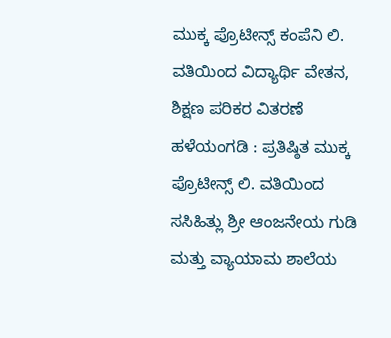ಮುಕ್ಕ ಪ್ರೊಟೀನ್ಸ್ ಕಂಪೆನಿ ಲಿ. ವತಿಯಿಂದ ವಿದ್ಯಾರ್ಥಿ ವೇತನ, ಶಿಕ್ಷಣ ಪರಿಕರ ವಿತರಣೆ
ಹಳೆಯಂಗಡಿ : ಪ್ರತಿಷ್ಠಿತ ಮುಕ್ಕ ಪ್ರೊಟೀನ್ಸ್ ಲಿ. ವತಿಯಿಂದ ಸಸಿಹಿತ್ಲು ಶ್ರೀ ಆಂಜನೇಯ ಗುಡಿ ಮತ್ತು ವ್ಯಾಯಾಮ ಶಾಲೆಯ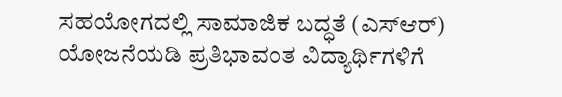ಸಹಯೋಗದಲ್ಲಿ ಸಾಮಾಜಿಕ ಬದ್ಧತೆ (ಎಸ್ಆರ್) ಯೋಜನೆಯಡಿ ಪ್ರತಿಭಾವಂತ ವಿದ್ಯಾರ್ಥಿಗಳಿಗೆ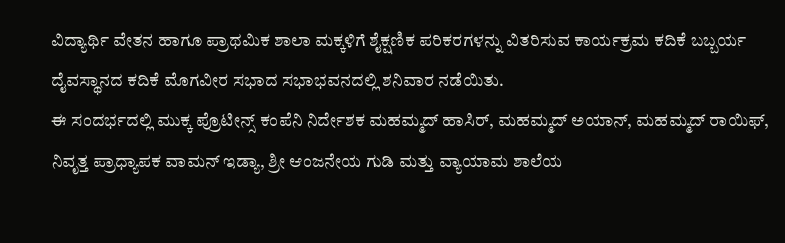ವಿದ್ಯಾರ್ಥಿ ವೇತನ ಹಾಗೂ ಪ್ರಾಥಮಿಕ ಶಾಲಾ ಮಕ್ಕಳಿಗೆ ಶೈಕ್ಷಣಿಕ ಪರಿಕರಗಳನ್ನು ವಿತರಿಸುವ ಕಾರ್ಯಕ್ರಮ ಕದಿಕೆ ಬಬ್ಬರ್ಯ ದೈವಸ್ಥಾನದ ಕದಿಕೆ ಮೊಗವೀರ ಸಭಾದ ಸಭಾಭವನದಲ್ಲಿ ಶನಿವಾರ ನಡೆಯಿತು.
ಈ ಸಂದರ್ಭದಲ್ಲಿ ಮುಕ್ಕ ಪ್ರೊಟೀನ್ಸ್ ಕಂಪೆನಿ ನಿರ್ದೇಶಕ ಮಹಮ್ಮದ್ ಹಾಸಿರ್, ಮಹಮ್ಮದ್ ಅಯಾನ್, ಮಹಮ್ಮದ್ ರಾಯಿಫ್, ನಿವೃತ್ತ ಪ್ರಾಧ್ಯಾಪಕ ವಾಮನ್ ಇಡ್ಯಾ, ಶ್ರೀ ಆಂಜನೇಯ ಗುಡಿ ಮತ್ತು ವ್ಯಾಯಾಮ ಶಾಲೆಯ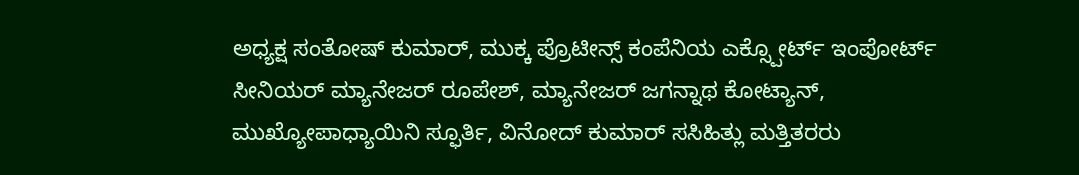ಅಧ್ಯಕ್ಷ ಸಂತೋಷ್ ಕುಮಾರ್, ಮುಕ್ಕ ಪ್ರೊಟೀನ್ಸ್ ಕಂಪೆನಿಯ ಎಕ್ಸ್ಪೋರ್ಟ್ ಇಂಪೋರ್ಟ್ ಸೀನಿಯರ್ ಮ್ಯಾನೇಜರ್ ರೂಪೇಶ್, ಮ್ಯಾನೇಜರ್ ಜಗನ್ನಾಥ ಕೋಟ್ಯಾನ್, ಮುಖ್ಯೋಪಾಧ್ಯಾಯಿನಿ ಸ್ಫೂರ್ತಿ, ವಿನೋದ್ ಕುಮಾರ್ ಸಸಿಹಿತ್ಲು ಮತ್ತಿತರರು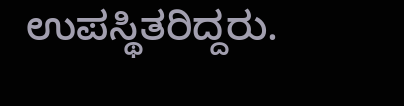ಉಪಸ್ಥಿತರಿದ್ದರು.